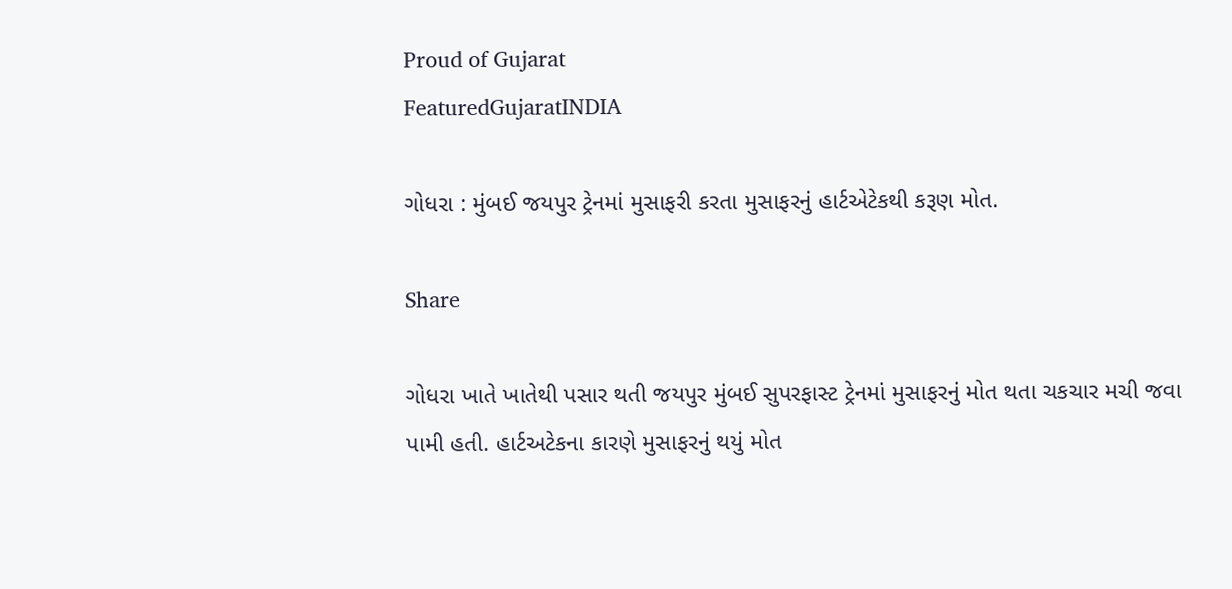Proud of Gujarat
FeaturedGujaratINDIA

ગોધરા : મુંબઈ જયપુર ટ્રેનમાં મુસાફરી કરતા મુસાફરનું હાર્ટએટેકથી કરૂણ મોત.

Share

ગોધરા ખાતે ખાતેથી પસાર થતી જયપુર મુંબઈ સુપરફાસ્ટ ટ્રેનમાં મુસાફરનું મોત થતા ચકચાર મચી જવા પામી હતી. હાર્ટઅટેકના કારણે મુસાફરનું થયું મોત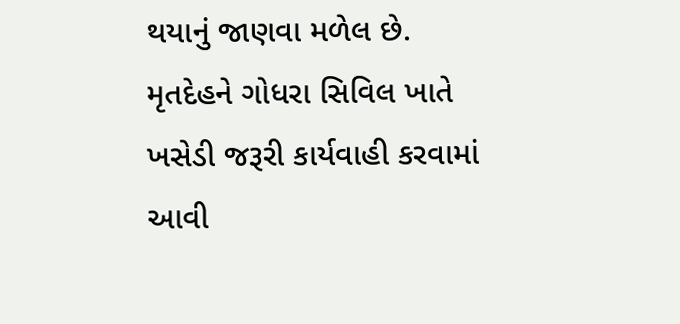થયાનું જાણવા મળેલ છે. મૃતદેહને ગોધરા સિવિલ ખાતે ખસેડી જરૂરી કાર્યવાહી કરવામાં આવી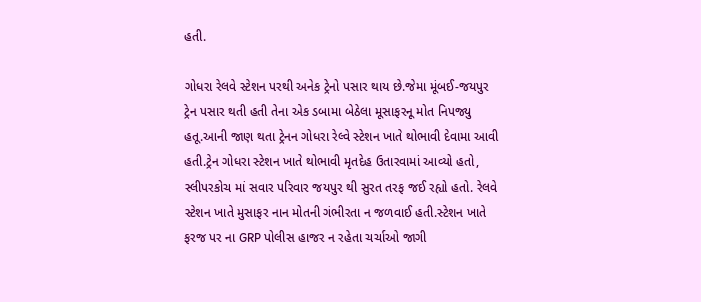હતી.

ગોધરા રેલવે સ્ટેશન પરથી અનેક ટ્રેનો પસાર થાય છે.જેમા મૂંબઈ-જયપુર ટ્રેન પસાર થતી હતી તેના એક ડબામા બેઠેલા મૂસાફરનૂ મોત નિપજ્યુ હતૂ.આની જાણ થતા ટ્રેનન ગોધરા રેલ્વે સ્ટેશન ખાતે થોભાવી દેવામા આવી હતી.ટ્રેન ગોધરા સ્ટેશન ખાતે થોભાવી મૃતદેહ ઉતારવામાં આવ્યો હતો,
સ્લીપરકોચ માં સવાર પરિવાર જયપુર થી સુરત તરફ જઈ રહ્યો હતો. રેલવે સ્ટેશન ખાતે મુસાફર નાન મોતની ગંભીરતા ન જળવાઈ હતી.સ્ટેશન ખાતે ફરજ પર ના GRP પોલીસ હાજર ન રહેતા ચર્ચાઓ જાગી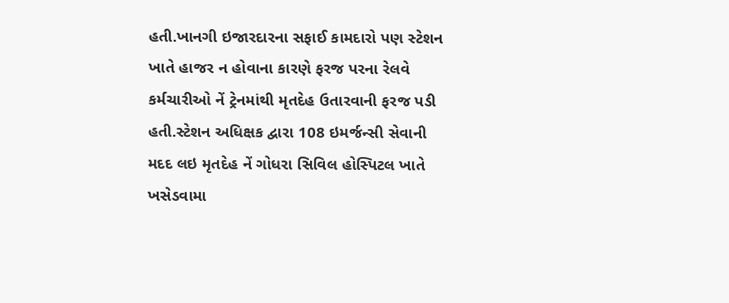હતી.ખાનગી ઇજારદારના સફાઈ કામદારો પણ સ્ટેશન ખાતે હાજર ન હોવાના કારણે ફરજ પરના રેલવે કર્મચારીઓ નેં ટ્રેનમાંથી મૃતદેહ ઉતારવાની ફરજ પડી હતી.સ્ટેશન અધિક્ષક દ્વારા 108 ઇમર્જન્સી સેવાની મદદ લઇ મૃતદેહ નેં ગોધરા સિવિલ હોસ્પિટલ ખાતે ખસેડવામા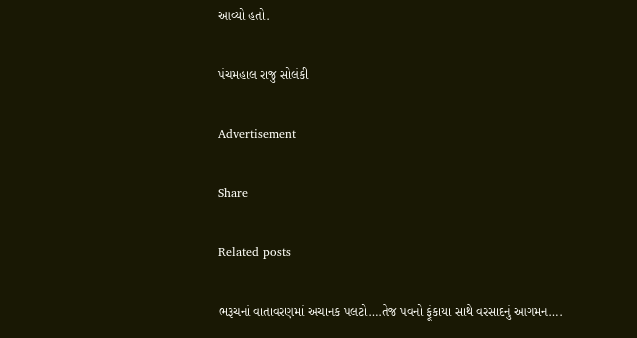આવ્યો હતો.

પંચમહાલ રાજુ સોલંકી

Advertisement

Share

Related posts

ભરૂચનાં વાતાવરણમાં અચાનક પલટો….તેજ પવનો ફૂંકાયા સાથે વરસાદનું આગમન….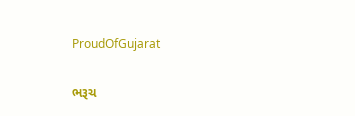ProudOfGujarat

ભરૂચ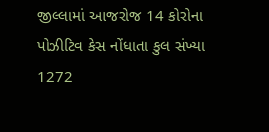જીલ્લામાં આજરોજ 14 કોરોના પોઝીટિવ કેસ નોંધાતા કુલ સંખ્યા 1272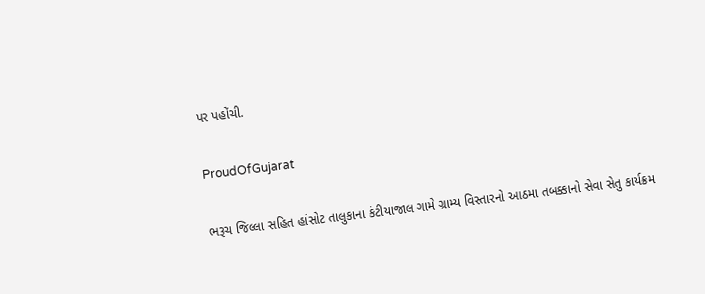પર પહોંચી.

ProudOfGujarat

ભરૂચ જિલ્લા સહિત હાંસોટ તાલુકાના કંટીયાજાલ ગામે ગ્રામ્ય વિસ્તારનો આઠમા તબક્કાનો સેવા સેતુ કાર્યક્રમ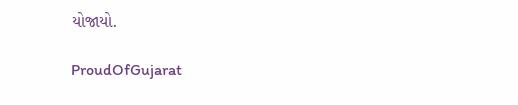યોજાયો.

ProudOfGujarat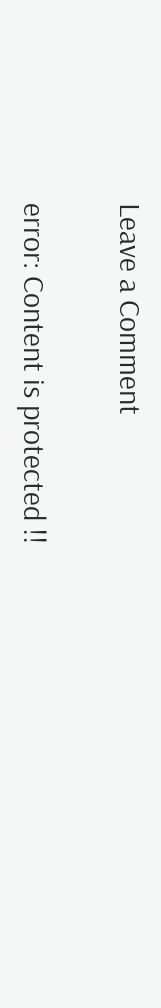Leave a Comment

error: Content is protected !!